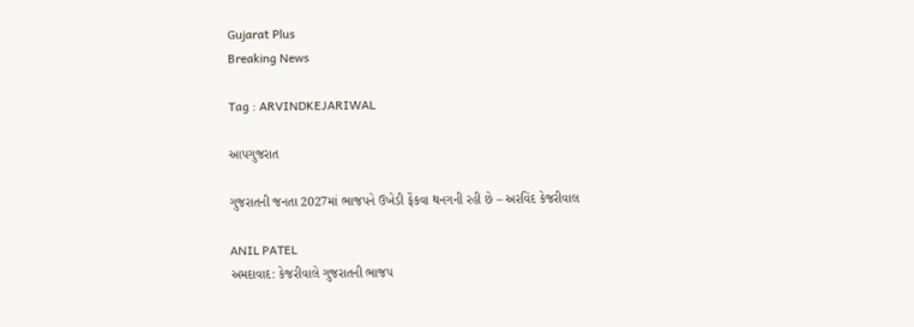Gujarat Plus
Breaking News

Tag : ARVINDKEJARIWAL

આપગુજરાત

ગુજરાતની જનતા 2027માં ભાજપને ઉખેડી ફેંકવા થનગની રહી છે – અરવિંદ કેજરીવાલ

ANIL PATEL
અમદાવાદ: કેજરીવાલે ગુજરાતની ભાજપ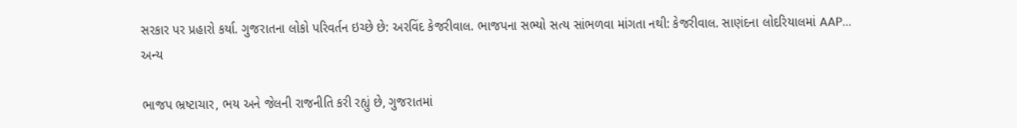સરકાર પર પ્રહારો કર્યા. ગુજરાતના લોકો પરિવર્તન ઇચ્છે છે: અરવિંદ કેજરીવાલ. ભાજપના સભ્યો સત્ય સાંભળવા માંગતા નથી: કેજરીવાલ. સાણંદના લોદરિયાલમાં AAP...
અન્ય

ભાજપ ભ્રષ્ટાચાર, ભય અને જેલની રાજનીતિ કરી રહ્યું છે, ગુજરાતમાં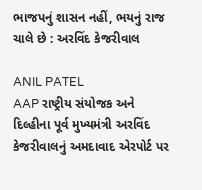ભાજપનું શાસન નહીં, ભયનું રાજ ચાલે છે : અરવિંદ કેજરીવાલ

ANIL PATEL
AAP રાષ્ટ્રીય સંયોજક અને દિલ્હીના પૂર્વ મુખ્યમંત્રી અરવિંદ કેજરીવાલનું અમદાવાદ એરપોર્ટ પર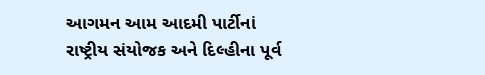આગમન આમ આદમી પાર્ટીનાં રાષ્ટ્રીય સંયોજક અને દિલ્હીના પૂર્વ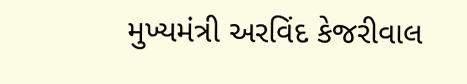મુખ્યમંત્રી અરવિંદ કેજરીવાલ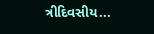ત્રીદિવસીય...